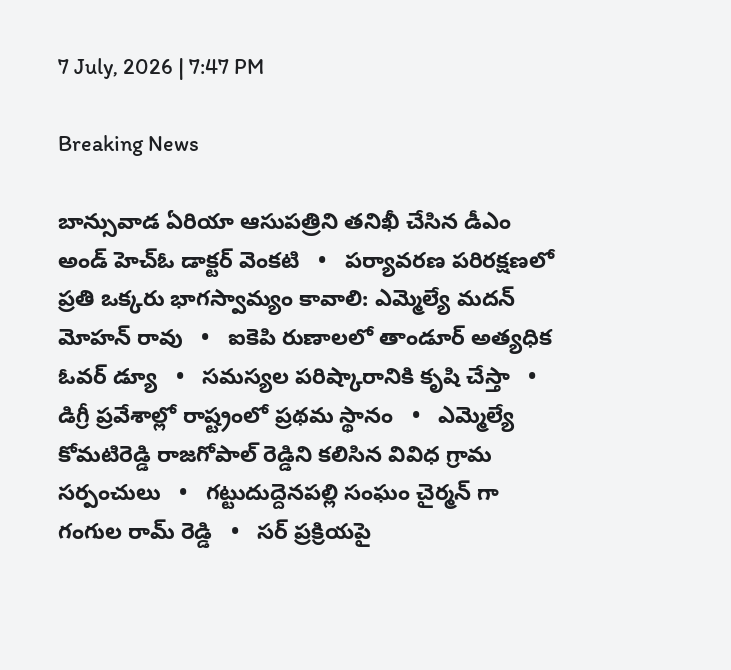7 July, 2026 | 7:47 PM

Breaking News

బాన్సువాడ ఏరియా ఆసుపత్రిని తనిఖీ చేసిన డీఎం అండ్ హెచ్ఓ డాక్టర్ వెంకటి   •   పర్యావరణ పరిరక్షణలో ప్రతి ఒక్కరు భాగస్వామ్యం కావాలి: ఎమ్మెల్యే మదన్ మోహన్ రావు   •   ఐకెపి రుణాలలో తాండూర్ అత్యధిక ఓవర్ డ్యూ   •   సమస్యల పరిష్కారానికి కృషి చేస్తా   •   డిగ్రీ ప్రవేశాల్లో రాష్ట్రంలో ప్రథమ స్థానం   •   ఎమ్మెల్యే కోమటిరెడ్డి రాజగోపాల్ రెడ్డిని కలిసిన వివిధ గ్రామ సర్పంచులు   •   గట్టుదుద్దెనపల్లి సంఘం చైర్మన్ గా గంగుల రామ్ రెడ్డి   •   సర్ ప్రక్రియపై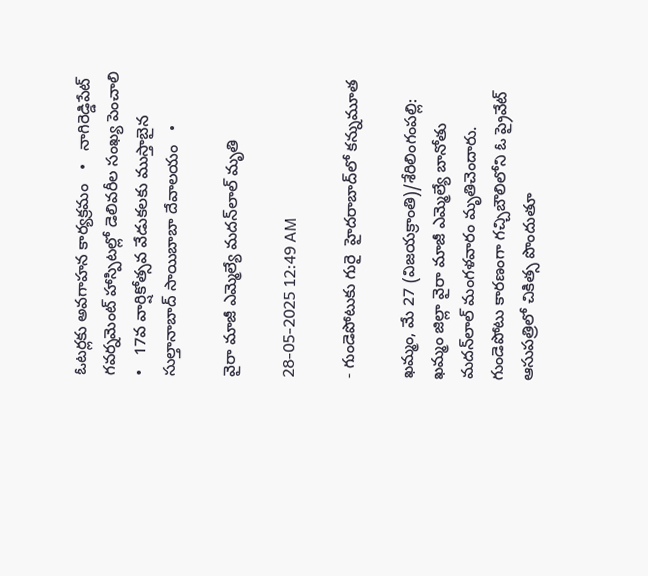ఓటర్లకు అవగాహన కార్యక్రమం   •   నాగిరెడ్డిపేట్ గవర్నమెంట్ హాస్పిటల్లో డెలివరీల సంఖ్య పెంచాలి   •   17వ వార్షికోత్సవ వేడుకలకు ముస్తాబైన సుల్తానాబాద్ సాయిబాబా దేవాలయం   •

వైరా మాజీ ఎమ్మెల్యే మదన్‌లాల్ మృతి

28-05-2025 12:49 AM

- గుండెపోటుకు గురై  హైదరాబాద్‌లో కన్నుమూత

ఖమ్మం, మే 27 (విజయక్రాంతి)/శేరిలింగంపల్లి: ఖమ్మం జిల్లా వైరా మాజీ ఎమ్మెల్యే బానోతు మదన్‌లాల్ మంగళవారం మృతిచెందారు. గుండెపోటు కారణంగా గచ్చిబౌలిలోని ఓ ప్రైవేట్ ఆసుపత్రిలో చికిత్స పొందుతూ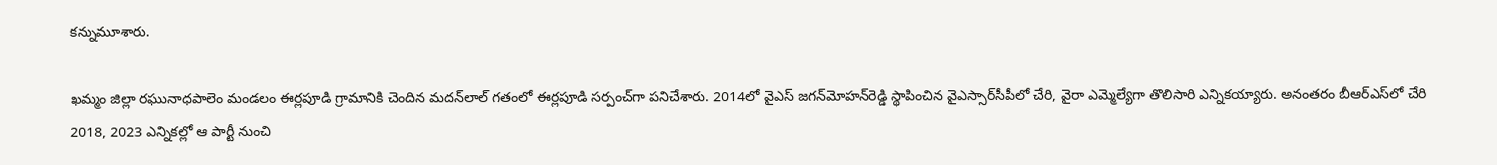కన్నుమూశారు.

ఖమ్మం జిల్లా రఘునాధపాలెం మండలం ఈర్లపూడి గ్రామానికి చెందిన మదన్‌లాల్ గతంలో ఈర్లపూడి సర్పంచ్‌గా పనిచేశారు. 2014లో వైఎస్ జగన్‌మోహన్‌రెడ్డి స్థాపించిన వైఎస్సార్‌సీపీలో చేరి, వైరా ఎమ్మెల్యేగా తొలిసారి ఎన్నికయ్యారు. అనంతరం బీఆర్‌ఎస్‌లో చేరి 2018, 2023 ఎన్నికల్లో ఆ పార్టీ నుంచి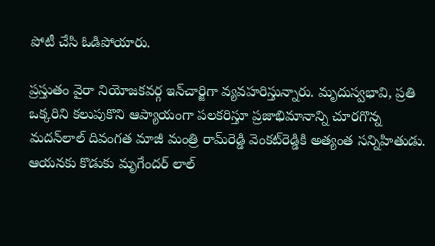పోటీ చేసి ఓడిపోయారు.

ప్రస్తుతం వైరా నియోజకవర్గ ఇన్‌చార్జిగా వ్యవహరిస్తున్నారు. మృదుస్వభావి, ప్రతి ఒక్కరిని కలుపుకొని ఆప్యాయంగా పలకరిస్తూ ప్రజాభిమానాన్ని చూరగొన్న మదన్‌లాల్ దివంగత మాజీ మంత్రి రామ్‌రెడ్డి వెంకట్‌రెడ్డికి అత్యంత సన్నిహితుడు. ఆయనకు కొడుకు మృగేందర్ లాల్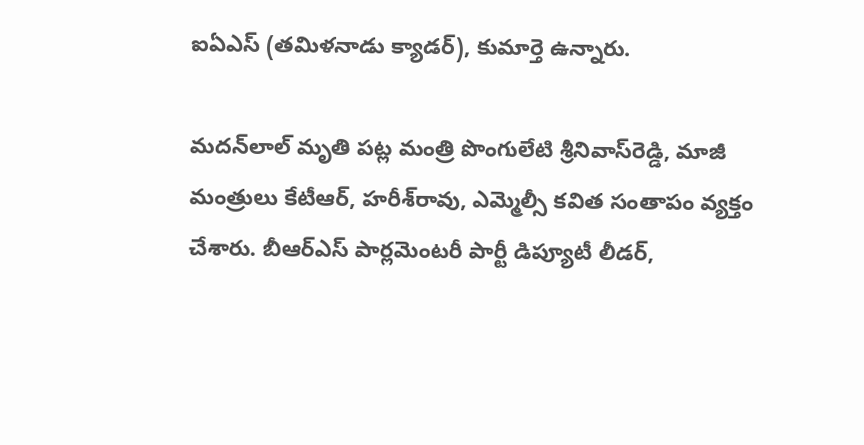ఐఏఎస్ (తమిళనాడు క్యాడర్), కుమార్తె ఉన్నారు.

మదన్‌లాల్ మృతి పట్ల మంత్రి పొంగులేటి శ్రీనివాస్‌రెడ్డి, మాజీ మంత్రులు కేటీఆర్, హరీశ్‌రావు, ఎమ్మెల్సీ కవిత సంతాపం వ్యక్తం చేశారు. బీఆర్‌ఎస్ పార్లమెంటరీ పార్టీ డిప్యూటీ లీడర్,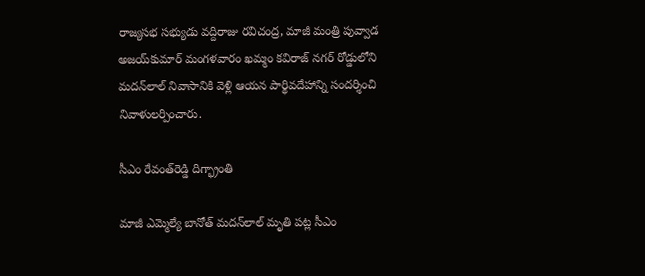రాజ్యసభ సభ్యుడు వద్దిరాజు రవిచంద్ర, మాజీ మంత్రి పువ్వాడ అజయ్‌కుమార్ మంగళవారం ఖమ్మం కవిరాజ్ నగర్ రోడ్డులోని మదన్‌లాల్ నివాసానికి వెళ్లి ఆయన పార్థివదేహాన్ని సందర్శించి నివాళులర్పించారు.

సీఎం రేవంత్‌రెడ్డి దిగ్భ్రాంతి

మాజీ ఎమ్మెల్యే బానోత్ మదన్‌లాల్ మృతి పట్ల సీఎం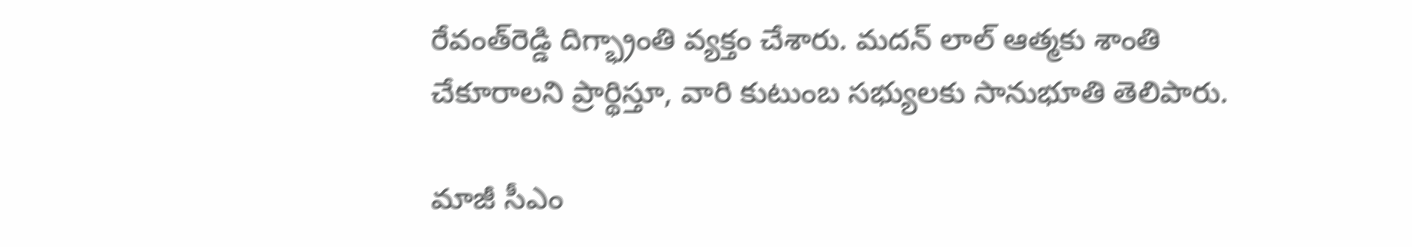రేవంత్‌రెడ్డి దిగ్భ్రాంతి వ్యక్తం చేశారు. మదన్ లాల్ ఆత్మకు శాంతి చేకూరాలని ప్రార్థిస్తూ, వారి కుటుంబ సభ్యులకు సానుభూతి తెలిపారు.

మాజీ సీఎం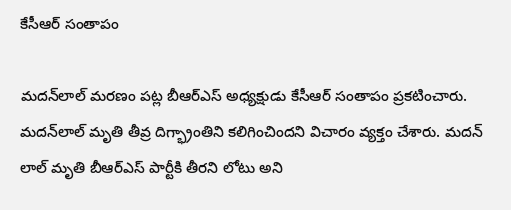కేసీఆర్ సంతాపం

మదన్‌లాల్ మరణం పట్ల బీఆర్‌ఎస్ అధ్యక్షుడు కేసీఆర్ సంతాపం ప్రకటించారు. మదన్‌లాల్ మృతి తీవ్ర దిగ్భ్రాంతిని కలిగించిందని విచారం వ్యక్తం చేశారు. మదన్ లాల్ మృతి బీఆర్‌ఎస్ పార్టీకి తీరని లోటు అని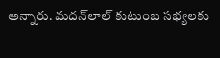అన్నారు. మదన్‌లాల్ కుటుంబ సభ్యలకు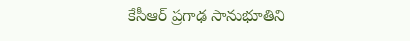కేసీఆర్ ప్రగాఢ సానుభూతిని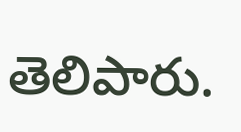తెలిపారు.